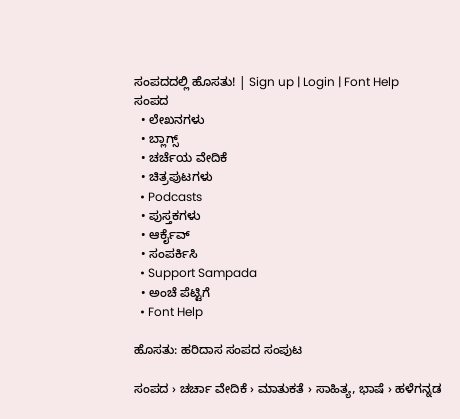ಸಂಪದದಲ್ಲಿ ಹೊಸತು! | Sign up | Login | Font Help
ಸಂಪದ
  • ಲೇಖನಗಳು
  • ಬ್ಲಾಗ್ಸ್
  • ಚರ್ಚೆಯ ವೇದಿಕೆ
  • ಚಿತ್ರಪುಟಗಳು
  • Podcasts
  • ಪುಸ್ತಕಗಳು
  • ಆರ್ಕೈವ್
  • ಸಂಪರ್ಕಿಸಿ
  • Support Sampada
  • ಅಂಚೆ ಪೆಟ್ಟಿಗೆ
  • Font Help

ಹೊಸತು: ಹರಿದಾಸ ಸಂಪದ ಸಂಪುಟ

ಸಂಪದ › ಚರ್ಚಾ ವೇದಿಕೆ › ಮಾತುಕತೆ › ಸಾಹಿತ್ಯ, ಭಾಷೆ › ಹಳೆಗನ್ನಡ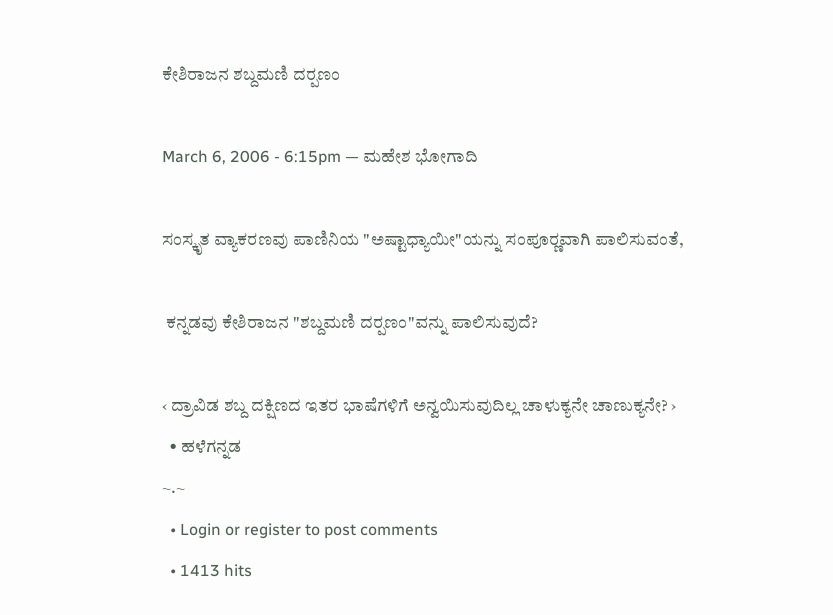ಕೇಶಿರಾಜನ ಶಬ್ದಮಣಿ ದರ್‍ಪಣಂ

March 6, 2006 - 6:15pm — ಮಹೇಶ ಭೋಗಾದಿ

ಸಂಸ್ಕೃತ ವ್ಯಾಕರಣವು ಪಾಣಿನಿಯ "ಅಷ್ಟಾಧ್ಯಾಯೀ"ಯನ್ನು ಸಂಪೂರ್‍ಣವಾಗಿ ಪಾಲಿಸುವಂತೆ,

 ಕನ್ನಡವು ಕೇಶಿರಾಜನ "ಶಬ್ದಮಣಿ ದರ್‍ಪಣಂ"ವನ್ನು ಪಾಲಿಸುವುದೆ?

‹ ದ್ರಾವಿಡ ಶಬ್ದ ದಕ್ಷಿಣದ ಇತರ ಭಾಷೆಗಳಿಗೆ ಅನ್ವಯಿಸುವುದಿಲ್ಲ ಚಾಳುಕ್ಯನೇ ಚಾಣುಕ್ಯನೇ? ›
  • ಹಳೆಗನ್ನಡ
~.~
  • Login or register to post comments
  • 1413 hits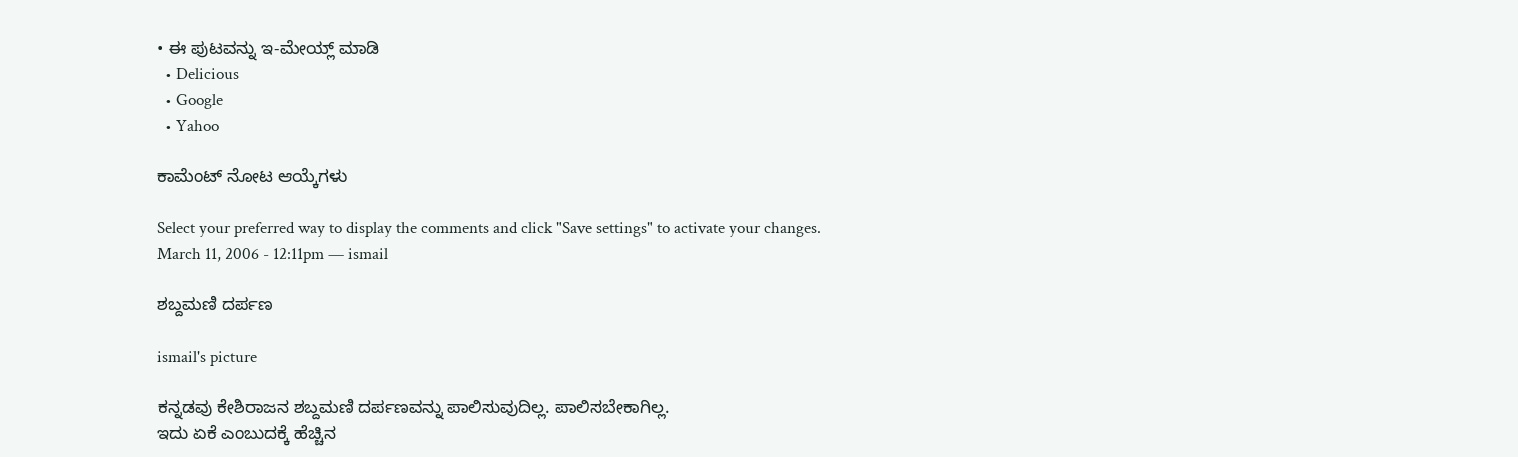• ಈ ಪುಟವನ್ನು ಇ-ಮೇಯ್ಲ್ ಮಾಡಿ
  • Delicious
  • Google
  • Yahoo

ಕಾಮೆಂಟ್ ನೋಟ ಆಯ್ಕೆಗಳು

Select your preferred way to display the comments and click "Save settings" to activate your changes.
March 11, 2006 - 12:11pm — ismail

ಶಬ್ದಮಣಿ ದರ್ಪಣ

ismail's picture

ಕನ್ನಡವು ಕೇಶಿರಾಜನ ಶಬ್ದಮಣಿ ದರ್ಪಣವನ್ನು ಪಾಲಿಸುವುದಿಲ್ಲ. ಪಾಲಿಸಬೇಕಾಗಿಲ್ಲ.
ಇದು ಏಕೆ ಎಂಬುದಕ್ಕೆ ಹೆಚ್ಚಿನ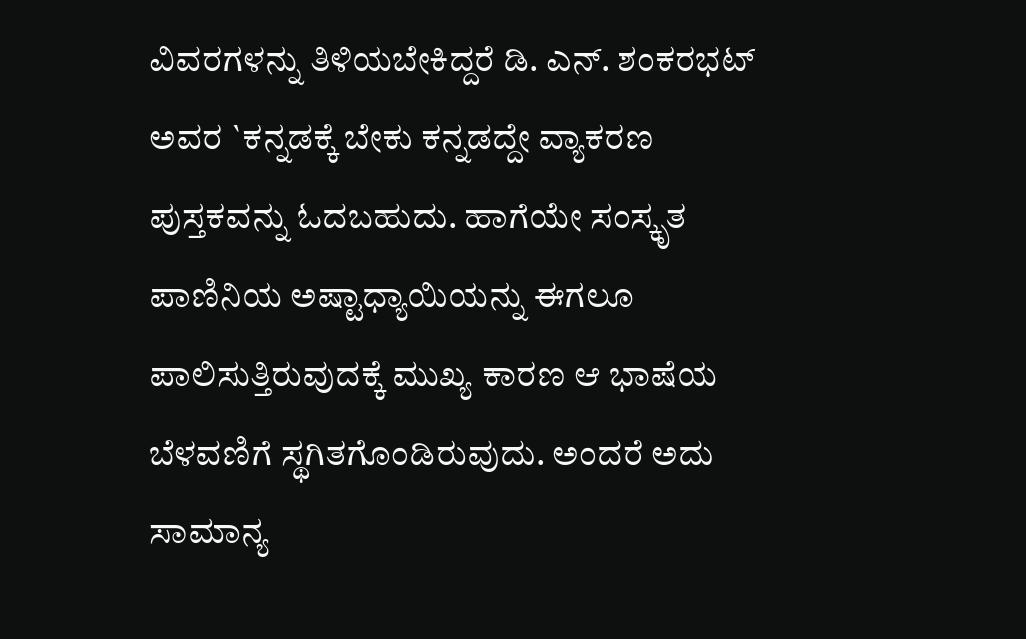ವಿವರಗಳನ್ನು ತಿಳಿಯಬೇಕಿದ್ದರೆ ಡಿ. ಎನ್‌. ಶಂಕರಭಟ್‌ ಅವರ `ಕನ್ನಡಕ್ಕೆ ಬೇಕು ಕನ್ನಡದ್ದೇ ವ್ಯಾಕರಣ ಪುಸ್ತಕವನ್ನು ಓದಬಹುದು. ಹಾಗೆಯೇ ಸಂಸ್ಕೃತ ಪಾಣಿನಿಯ ಅಷ್ಟಾಧ್ಯಾಯಿಯನ್ನು ಈಗಲೂ ಪಾಲಿಸುತ್ತಿರುವುದಕ್ಕೆ ಮುಖ್ಯ ಕಾರಣ ಆ ಭಾಷೆಯ ಬೆಳವಣಿಗೆ ಸ್ಥಗಿತಗೊಂಡಿರುವುದು. ಅಂದರೆ ಅದು ಸಾಮಾನ್ಯ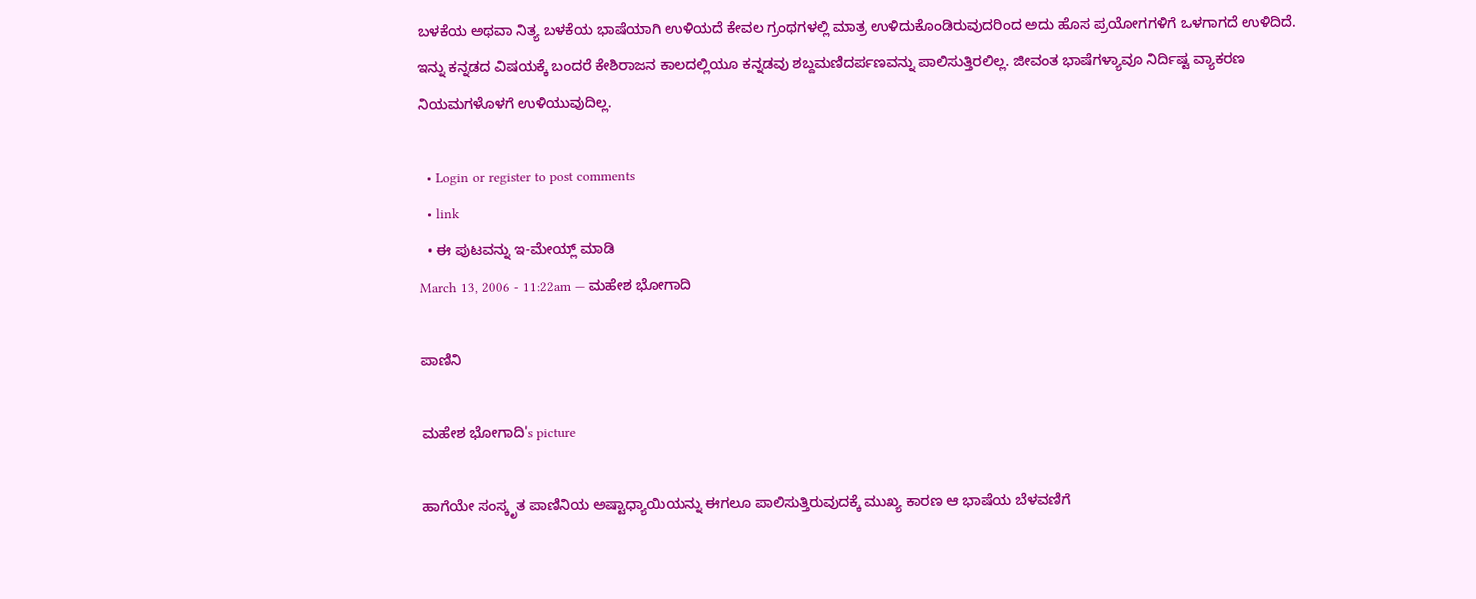ಬಳಕೆಯ ಅಥವಾ ನಿತ್ಯ ಬಳಕೆಯ ಭಾಷೆಯಾಗಿ ಉಳಿಯದೆ ಕೇವಲ ಗ್ರಂಥಗಳಲ್ಲಿ ಮಾತ್ರ ಉಳಿದುಕೊಂಡಿರುವುದರಿಂದ ಅದು ಹೊಸ ಪ್ರಯೋಗಗಳಿಗೆ ಒಳಗಾಗದೆ ಉಳಿದಿದೆ.
ಇನ್ನು ಕನ್ನಡದ ವಿಷಯಕ್ಕೆ ಬಂದರೆ ಕೇಶಿರಾಜನ ಕಾಲದಲ್ಲಿಯೂ ಕನ್ನಡವು ಶಬ್ದಮಣಿದರ್ಪಣವನ್ನು ಪಾಲಿಸುತ್ತಿರಲಿಲ್ಲ. ಜೀವಂತ ಭಾಷೆಗಳ್ಯಾವೂ ನಿರ್ದಿಷ್ಟ ವ್ಯಾಕರಣ ನಿಯಮಗಳೊಳಗೆ ಉಳಿಯುವುದಿಲ್ಲ.

  • Login or register to post comments
  • link
  • ಈ ಪುಟವನ್ನು ಇ-ಮೇಯ್ಲ್ ಮಾಡಿ
March 13, 2006 - 11:22am — ಮಹೇಶ ಭೋಗಾದಿ

ಪಾಣಿನಿ

ಮಹೇಶ ಭೋಗಾದಿ's picture

ಹಾಗೆಯೇ ಸಂಸ್ಕೃತ ಪಾಣಿನಿಯ ಅಷ್ಟಾಧ್ಯಾಯಿಯನ್ನು ಈಗಲೂ ಪಾಲಿಸುತ್ತಿರುವುದಕ್ಕೆ ಮುಖ್ಯ ಕಾರಣ ಆ ಭಾಷೆಯ ಬೆಳವಣಿಗೆ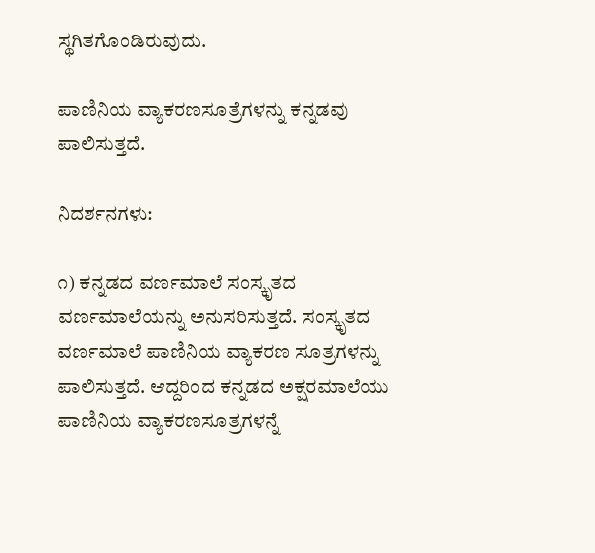ಸ್ಥಗಿತಗೊಂಡಿರುವುದು.

ಪಾಣಿನಿಯ ವ್ಯಾಕರಣಸೂತ್ರೆಗಳನ್ನು ಕನ್ನಡವು ಪಾಲಿಸುತ್ತದೆ.

ನಿದರ್ಶನಗಳು:

೧) ಕನ್ನಡದ ವರ್ಣಮಾಲೆ ಸಂಸ್ಕೃತದ ವರ್ಣಮಾಲೆಯನ್ನು ಅನುಸರಿಸುತ್ತದೆ. ಸಂಸ್ಕೃತದ ವರ್ಣಮಾಲೆ ಪಾಣಿನಿಯ ವ್ಯಾಕರಣ ಸೂತ್ರಗಳನ್ನು ಪಾಲಿಸುತ್ತದೆ. ಆದ್ದರಿಂದ ಕನ್ನಡದ ಅಕ್ಷರಮಾಲೆಯು ಪಾಣಿನಿಯ ವ್ಯಾಕರಣಸೂತ್ರಗಳನ್ನೆ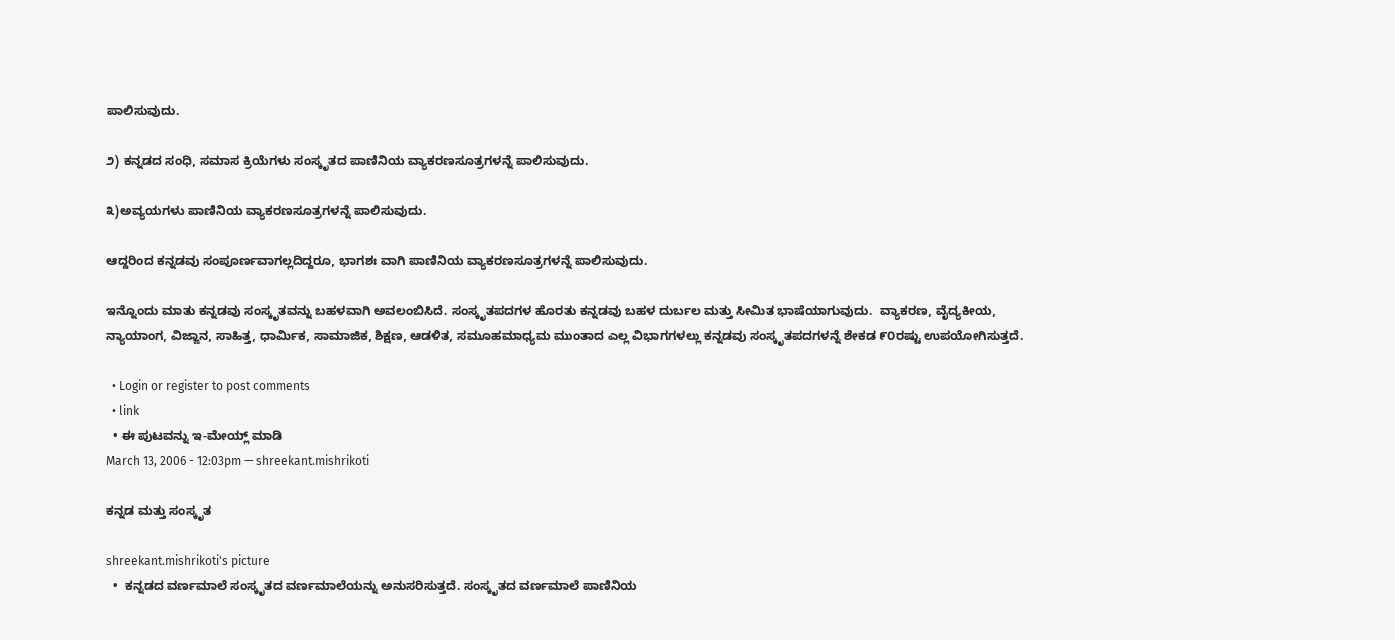ಪಾಲಿಸುವುದು.

೨) ಕನ್ನಡದ ಸಂಧಿ, ಸಮಾಸ ಕ್ರಿಯೆಗಳು ಸಂಸ್ಕೃತದ ಪಾಣಿನಿಯ ವ್ಯಾಕರಣಸೂತ್ರಗಳನ್ನೆ ಪಾಲಿಸುವುದು.

೩)ಅವ್ಯಯಗಳು ಪಾಣಿನಿಯ ವ್ಯಾಕರಣಸೂತ್ರಗಳನ್ನೆ ಪಾಲಿಸುವುದು.

ಆದ್ದರಿಂದ ಕನ್ನಡವು ಸಂಪೂರ್ಣವಾಗಲ್ಲದಿದ್ದರೂ, ಭಾಗಶಃ ವಾಗಿ ಪಾಣಿನಿಯ ವ್ಯಾಕರಣಸೂತ್ರಗಳನ್ನೆ ಪಾಲಿಸುವುದು.

ಇನ್ನೊಂದು ಮಾತು ಕನ್ನಡವು ಸಂಸ್ಕೃತವನ್ನು ಬಹಳವಾಗಿ ಅವಲಂಬಿಸಿದೆ. ಸಂಸ್ಕೃತಪದಗಳ ಹೊರತು ಕನ್ನಡವು ಬಹಳ ದುರ್ಬಲ ಮತ್ತು ಸೀಮಿತ ಭಾಷೆಯಾಗುವುದು.  ವ್ಯಾಕರಣ, ವೈದ್ಯಕೀಯ, ನ್ಯಾಯಾಂಗ, ವಿಜ್ಙಾನ, ಸಾಹಿತ್ತ, ಧಾರ್ಮಿಕ, ಸಾಮಾಜಿಕ, ಶಿಕ್ಷಣ, ಆಡಳಿತ, ಸಮೂಹಮಾಧ್ಯಮ ಮುಂತಾದ ಎಲ್ಲ ವಿಭಾಗಗಳಲ್ಲು ಕನ್ನಡವು ಸಂಸ್ಕೃತಪದಗಳನ್ನೆ ಶೇಕಡ ೯೦ರಷ್ಟು ಉಪಯೋಗಿಸುತ್ತದೆ.

  • Login or register to post comments
  • link
  • ಈ ಪುಟವನ್ನು ಇ-ಮೇಯ್ಲ್ ಮಾಡಿ
March 13, 2006 - 12:03pm — shreekant.mishrikoti

ಕನ್ನಡ ಮತ್ತು ಸಂಸ್ಕೃತ

shreekant.mishrikoti's picture
  •  ಕನ್ನಡದ ವರ್ಣಮಾಲೆ ಸಂಸ್ಕೃತದ ವರ್ಣಮಾಲೆಯನ್ನು ಅನುಸರಿಸುತ್ತದೆ. ಸಂಸ್ಕೃತದ ವರ್ಣಮಾಲೆ ಪಾಣಿನಿಯ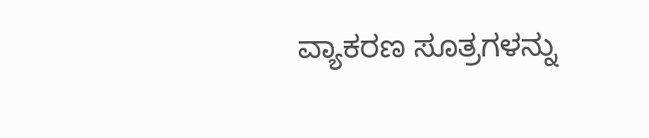ವ್ಯಾಕರಣ ಸೂತ್ರಗಳನ್ನು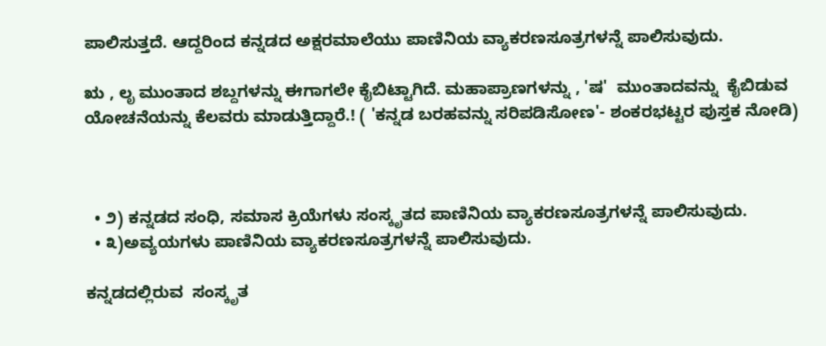ಪಾಲಿಸುತ್ತದೆ. ಆದ್ದರಿಂದ ಕನ್ನಡದ ಅಕ್ಷರಮಾಲೆಯು ಪಾಣಿನಿಯ ವ್ಯಾಕರಣಸೂತ್ರಗಳನ್ನೆ ಪಾಲಿಸುವುದು.

ಋ , ಲೃ ಮುಂತಾದ ಶಬ್ದಗಳನ್ನು ಈಗಾಗಲೇ ಕೈಬಿಟ್ಟಾಗಿದೆ. ಮಹಾಪ್ರಾಣಗಳನ್ನು , 'ಷ'  ಮುಂತಾದವನ್ನು  ಕೈಬಿಡುವ ಯೋಚನೆಯನ್ನು ಕೆಲವರು ಮಾಡುತ್ತಿದ್ದಾರೆ.! ( 'ಕನ್ನಡ ಬರಹವನ್ನು ಸರಿಪಡಿಸೋಣ'- ಶಂಕರಭಟ್ಟರ ಪುಸ್ತಕ ನೋಡಿ)



  • ೨) ಕನ್ನಡದ ಸಂಧಿ, ಸಮಾಸ ಕ್ರಿಯೆಗಳು ಸಂಸ್ಕೃತದ ಪಾಣಿನಿಯ ವ್ಯಾಕರಣಸೂತ್ರಗಳನ್ನೆ ಪಾಲಿಸುವುದು.
  • ೩)ಅವ್ಯಯಗಳು ಪಾಣಿನಿಯ ವ್ಯಾಕರಣಸೂತ್ರಗಳನ್ನೆ ಪಾಲಿಸುವುದು.

ಕನ್ನಡದಲ್ಲಿರುವ  ಸಂಸ್ಕೃತ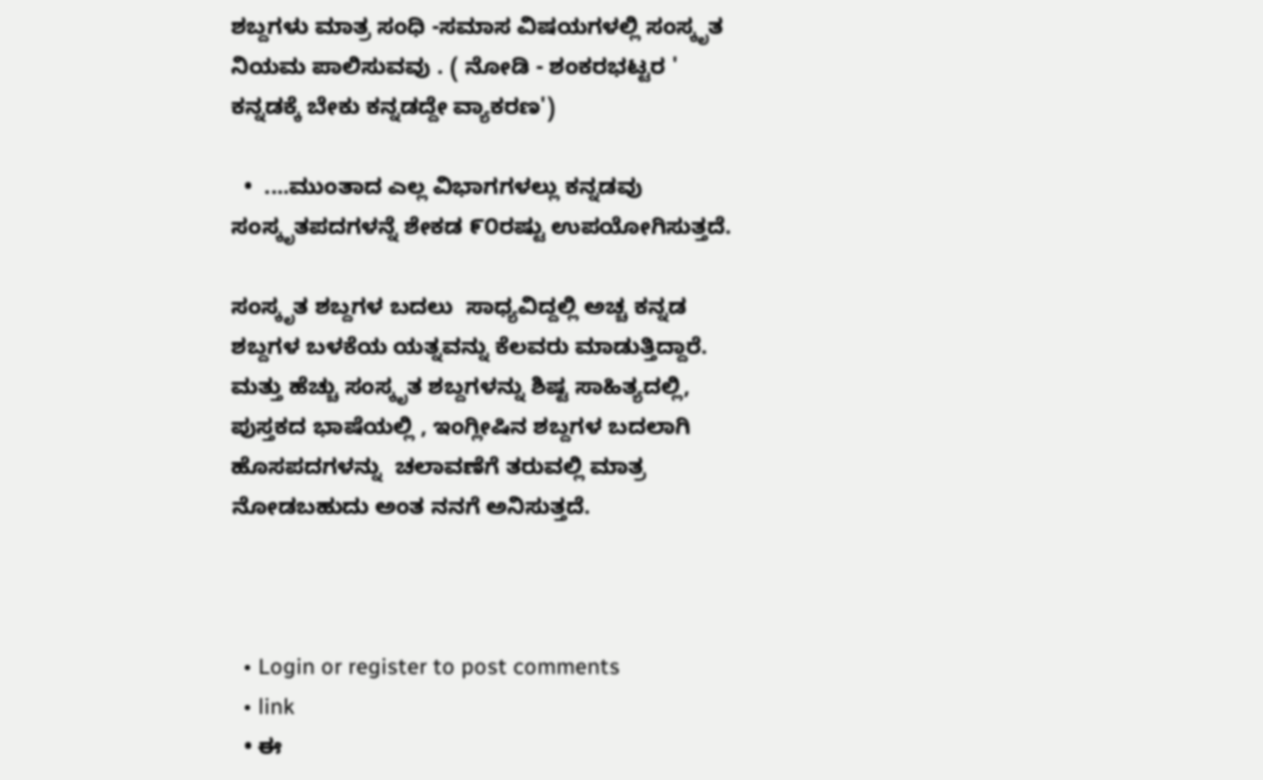ಶಬ್ದಗಳು ಮಾತ್ರ ಸಂಧಿ -ಸಮಾಸ ವಿಷಯಗಳಲ್ಲಿ ಸಂಸ್ಕೃತ ನಿಯಮ ಪಾಲಿಸುವವು . ( ನೋಡಿ - ಶಂಕರಭಟ್ಟರ ' ಕನ್ನಡಕ್ಕೆ ಬೇಕು ಕನ್ನಡದ್ದೇ ವ್ಯಾಕರಣ')

  •  ....ಮುಂತಾದ ಎಲ್ಲ ವಿಭಾಗಗಳಲ್ಲು ಕನ್ನಡವು ಸಂಸ್ಕೃತಪದಗಳನ್ನೆ ಶೇಕಡ ೯೦ರಷ್ಟು ಉಪಯೋಗಿಸುತ್ತದೆ.

ಸಂಸ್ಕೃತ ಶಬ್ದಗಳ ಬದಲು  ಸಾಧ್ಯವಿದ್ದಲ್ಲಿ ಅಚ್ಚ ಕನ್ನಡ ಶಬ್ದಗಳ ಬಳಕೆಯ ಯತ್ನವನ್ನು ಕೆಲವರು ಮಾಡುತ್ತಿದ್ದಾರೆ.   ಮತ್ತು ಹೆಚ್ಚು ಸಂಸ್ಕೃತ ಶಬ್ದಗಳನ್ನು ಶಿಷ್ಟ ಸಾಹಿತ್ಯದಲ್ಲಿ, ಪುಸ್ತಕದ ಭಾಷೆಯಲ್ಲಿ , ಇಂಗ್ಲೀಷಿನ ಶಬ್ದಗಳ ಬದಲಾಗಿ ಹೊಸಪದಗಳನ್ನು  ಚಲಾವಣೆಗೆ ತರುವಲ್ಲಿ ಮಾತ್ರ ನೋಡಬಹುದು ಅಂತ ನನಗೆ ಅನಿಸುತ್ತದೆ.



  • Login or register to post comments
  • link
  • ಈ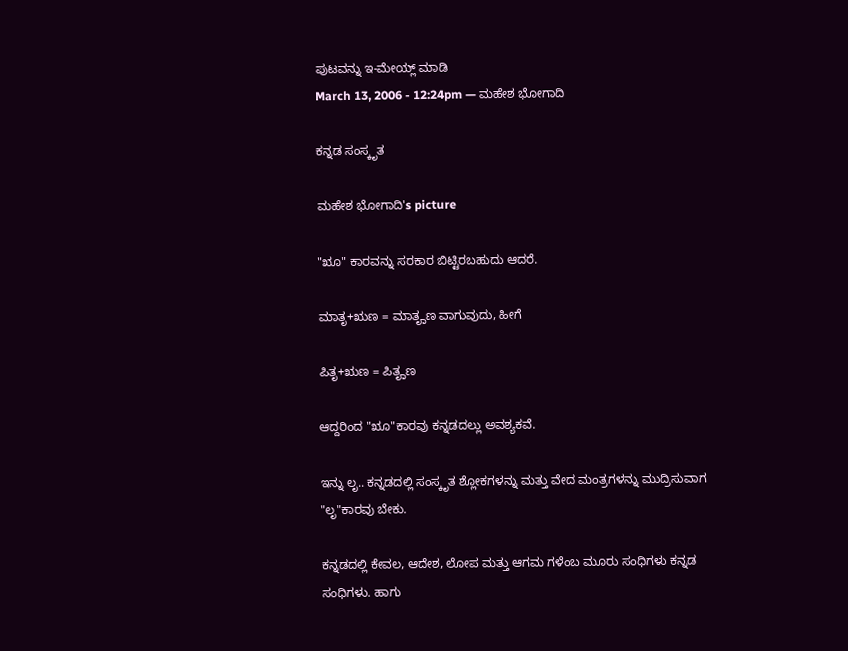ಪುಟವನ್ನು ಇ-ಮೇಯ್ಲ್ ಮಾಡಿ
March 13, 2006 - 12:24pm — ಮಹೇಶ ಭೋಗಾದಿ

ಕನ್ನಡ ಸಂಸ್ಕೃತ

ಮಹೇಶ ಭೋಗಾದಿ's picture

"ೠ" ಕಾರವನ್ನು ಸರಕಾರ ಬಿಟ್ಟಿರಬಹುದು ಆದರೆ.

ಮಾತೃ+ಋಣ = ಮಾತೄಣ ವಾಗುವುದು, ಹೀಗೆ

ಪಿತೃ+ಋಣ = ಪಿತೄಣ

ಆದ್ದರಿಂದ "ೠ"ಕಾರವು ಕನ್ನಡದಲ್ಲು ಅವಶ್ಯಕವೆ.

ಇನ್ನು ಲೃ.. ಕನ್ನಡದಲ್ಲಿ ಸಂಸ್ಕೃತ ಶ್ಲೋಕಗಳನ್ನು ಮತ್ತು ವೇದ ಮಂತ್ರಗಳನ್ನು ಮುದ್ರಿಸುವಾಗ "ಲೃ"ಕಾರವು ಬೇಕು.

ಕನ್ನಡದಲ್ಲಿ ಕೇವಲ, ಆದೇಶ, ಲೋಪ ಮತ್ತು ಆಗಮ ಗಳೆಂಬ ಮೂರು ಸಂಧಿಗಳು ಕನ್ನಡ ಸಂಧಿಗಳು. ಹಾಗು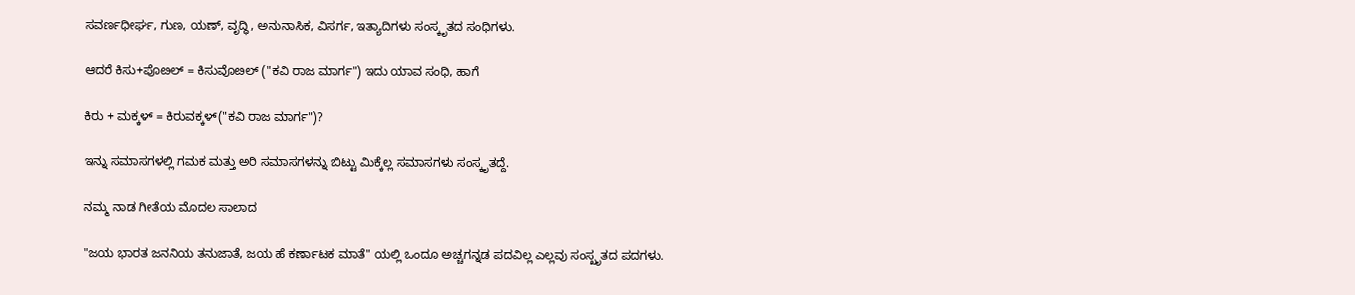ಸವರ್ಣಧೀರ್ಘ, ಗುಣ, ಯಣ್, ವೃದ್ಧಿ, ಅನುನಾಸಿಕ, ವಿಸರ್ಗ, ಇತ್ಯಾದಿಗಳು ಸಂಸ್ಕೃತದ ಸಂಧಿಗಳು.

ಆದರೆ ಕಿಸು+ಪೊೞಲ್ = ಕಿಸುವೊೞಲ್ ("ಕವಿ ರಾಜ ಮಾರ್ಗ") ಇದು ಯಾವ ಸಂಧಿ, ಹಾಗೆ

ಕಿರು + ಮಕ್ಕಳ್ = ಕಿರುವಕ್ಕಳ್("ಕವಿ ರಾಜ ಮಾರ್ಗ")?

ಇನ್ನು ಸಮಾಸಗಳಲ್ಲಿ ಗಮಕ ಮತ್ತು ಅರಿ ಸಮಾಸಗಳನ್ನು ಬಿಟ್ಟು ಮಿಕ್ಕೆಲ್ಲ ಸಮಾಸಗಳು ಸಂಸ್ಕೃತದ್ದೆ.

ನಮ್ಮ ನಾಡ ಗೀತೆಯ ಮೊದಲ ಸಾಲಾದ

"ಜಯ ಭಾರತ ಜನನಿಯ ತನುಜಾತೆ, ಜಯ ಹೆ ಕರ್ಣಾಟಕ ಮಾತೆ" ಯಲ್ಲಿ ಒಂದೂ ಅಚ್ಚಗನ್ನಡ ಪದವಿಲ್ಲ ಎಲ್ಲವು ಸಂಸ್ಖೃತದ ಪದಗಳು.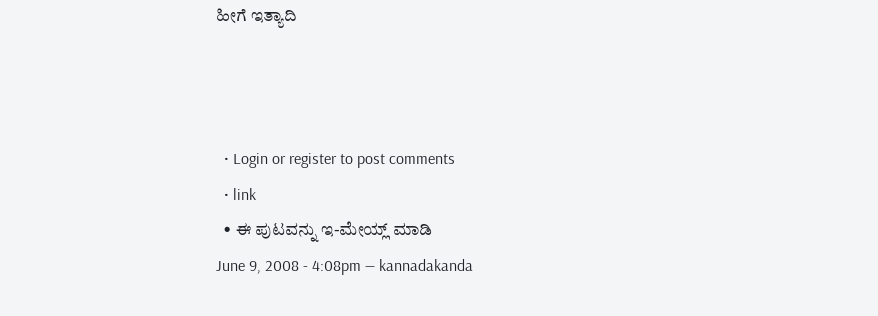ಹೀಗೆ ಇತ್ಯಾದಿ



  • Login or register to post comments
  • link
  • ಈ ಪುಟವನ್ನು ಇ-ಮೇಯ್ಲ್ ಮಾಡಿ
June 9, 2008 - 4:08pm — kannadakanda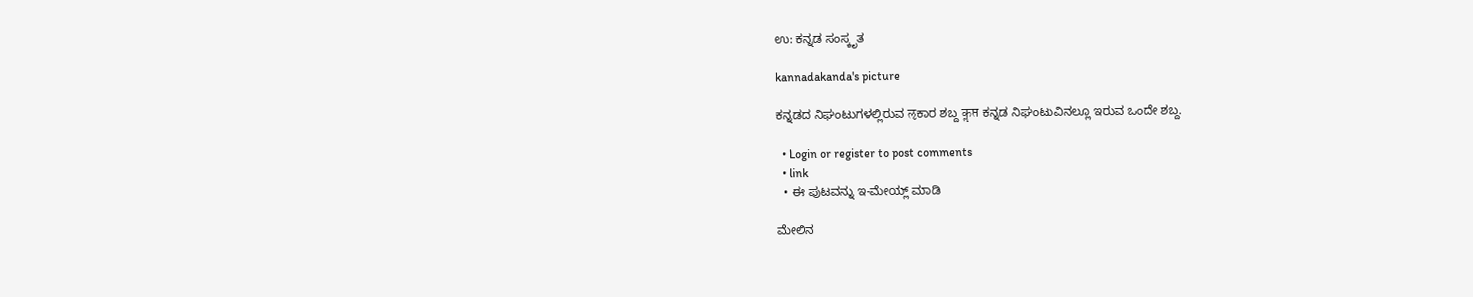ಉ: ಕನ್ನಡ ಸಂಸ್ಕೃತ

kannadakanda's picture

ಕನ್ನಡದ ನಿಘಂಟುಗಳಲ್ಲಿರುವ ऌಕಾರ ಶಬ್ದ कॢप्त ಕನ್ನಡ ನಿಘಂಟುವಿನಲ್ಲೂ ಇರುವ ಒಂದೇ ಶಬ್ದ.

  • Login or register to post comments
  • link
  • ಈ ಪುಟವನ್ನು ಇ-ಮೇಯ್ಲ್ ಮಾಡಿ

ಮೇಲಿನ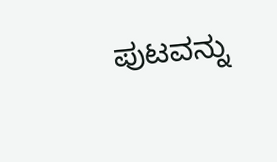ಪುಟವನ್ನು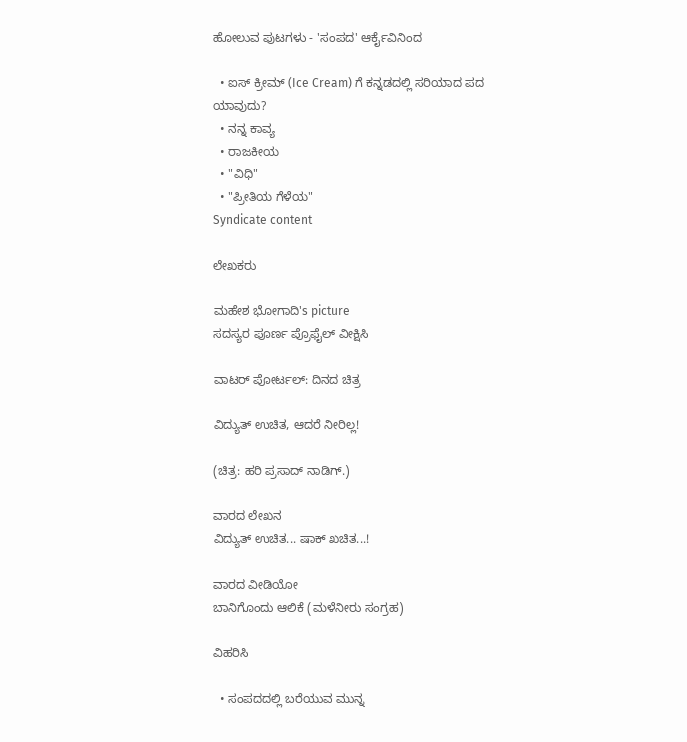ಹೋಲುವ ಪುಟಗಳು - 'ಸಂಪದ' ಆರ್ಕೈವಿನಿಂದ

  • ಐಸ್ ಕ್ರೀಮ್ (Ice Cream) ಗೆ ಕನ್ನಡದಲ್ಲಿ ಸರಿಯಾದ ಪದ ಯಾವುದು?
  • ನನ್ನ ಕಾವ್ಯ
  • ರಾಜಕೀಯ
  • "ವಿಧಿ"
  • "ಪ್ರೀತಿಯ ಗೆಳೆಯ"
Syndicate content

ಲೇಖಕರು

ಮಹೇಶ ಭೋಗಾದಿ's picture
ಸದಸ್ಯರ ಪೂರ್ಣ ಪ್ರೊಫೈಲ್ ವೀಕ್ಷಿಸಿ

ವಾಟರ್ ಪೋರ್ಟಲ್: ದಿನದ ಚಿತ್ರ

ವಿದ್ಯುತ್ ಉಚಿತ, ಆದರೆ ನೀರಿಲ್ಲ!

(ಚಿತ್ರ: ಹರಿ ಪ್ರಸಾದ್ ನಾಡಿಗ್.)

ವಾರದ ಲೇಖನ
ವಿದ್ಯುತ್ ಉಚಿತ... ಷಾಕ್ ಖಚಿತ...!

ವಾರದ ವೀಡಿಯೋ
ಬಾನಿಗೊಂದು ಆಲಿಕೆ (ಮಳೆನೀರು ಸಂಗ್ರಹ)

ವಿಹರಿಸಿ

  • ಸಂಪದದಲ್ಲಿ ಬರೆಯುವ ಮುನ್ನ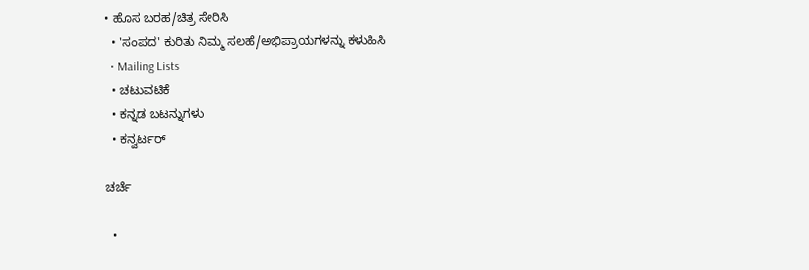• ಹೊಸ ಬರಹ/ಚಿತ್ರ ಸೇರಿಸಿ
  • 'ಸಂಪದ' ಕುರಿತು ನಿಮ್ಮ ಸಲಹೆ/ಅಭಿಪ್ರಾಯಗಳನ್ನು ಕಳುಹಿಸಿ
  • Mailing Lists
  • ಚಟುವಟಿಕೆ
  • ಕನ್ನಡ ಬಟನ್ನುಗಳು
  • ಕನ್ವರ್ಟರ್

ಚರ್ಚೆ

  •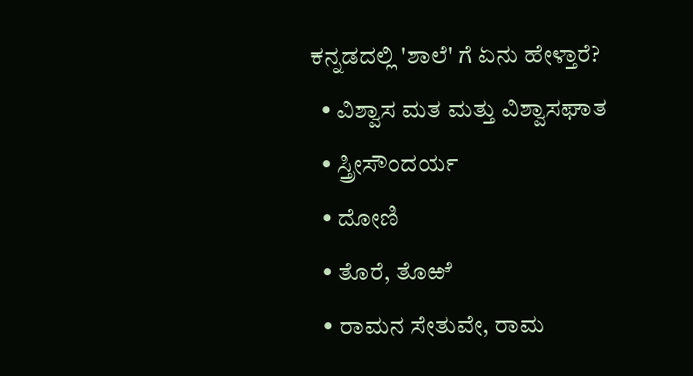ಕನ್ನಡದಲ್ಲಿ 'ಶಾಲೆ' ಗೆ ಏನು ಹೇಳ್ತಾರೆ?
  • ವಿಶ್ವಾಸ ಮತ ಮತ್ತು ವಿಶ್ವಾಸಘಾತ
  • ಸ್ತ್ರೀಸೌಂದರ್ಯ
  • ದೋಣಿ
  • ತೊರೆ, ತೊಱೆ
  • ರಾಮನ ಸೇತುವೇ, ರಾಮ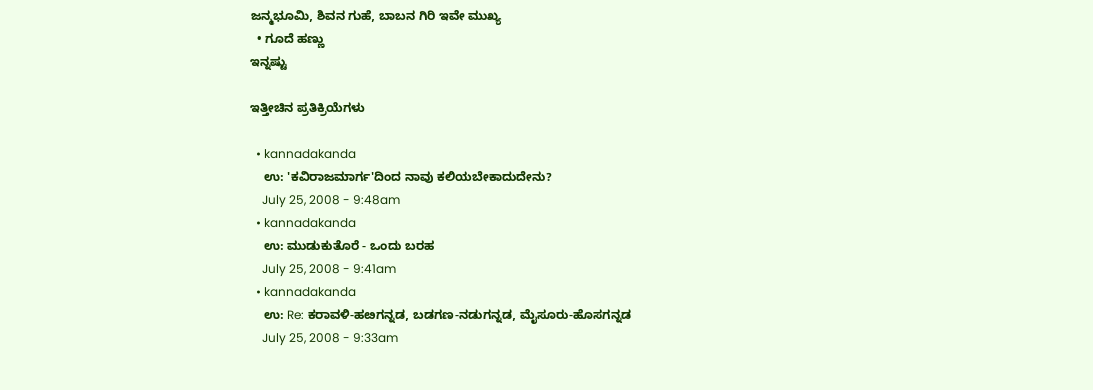ಜನ್ಮಭೂಮಿ, ಶಿವನ ಗುಹೆ, ಬಾಬನ ಗಿರಿ ಇವೇ ಮುಖ್ಯ
  • ಗೂದೆ ಹಣ್ಣು
ಇನ್ನಷ್ಟು

ಇತ್ತೀಚಿನ ಪ್ರತಿಕ್ರಿಯೆಗಳು

  • kannadakanda
    ಉ: 'ಕವಿರಾಜಮಾರ್ಗ'ದಿಂದ ನಾವು ಕಲಿಯಬೇಕಾದುದೇನು?
    July 25, 2008 - 9:48am
  • kannadakanda
    ಉ: ಮುಡುಕುತೊರೆ - ಒಂದು ಬರಹ
    July 25, 2008 - 9:41am
  • kannadakanda
    ಉ: Re: ಕರಾವಳಿ-ಹೞಗನ್ನಡ, ಬಡಗಣ-ನಡುಗನ್ನಡ, ಮೈಸೂರು-ಹೊಸಗನ್ನಡ
    July 25, 2008 - 9:33am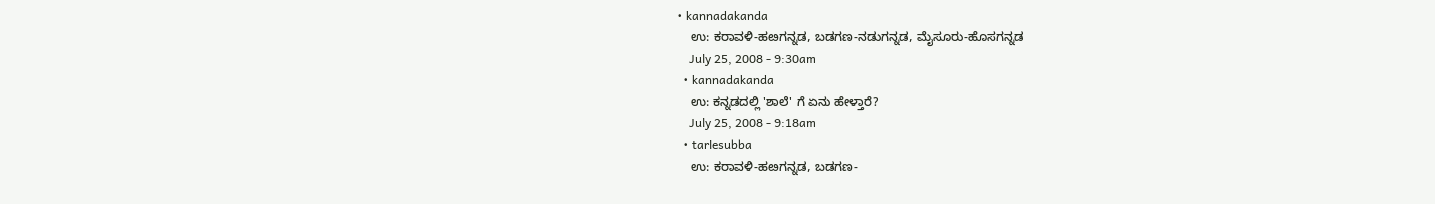• kannadakanda
    ಉ: ಕರಾವಳಿ-ಹೞಗನ್ನಡ, ಬಡಗಣ-ನಡುಗನ್ನಡ, ಮೈಸೂರು-ಹೊಸಗನ್ನಡ
    July 25, 2008 - 9:30am
  • kannadakanda
    ಉ: ಕನ್ನಡದಲ್ಲಿ 'ಶಾಲೆ' ಗೆ ಏನು ಹೇಳ್ತಾರೆ?
    July 25, 2008 - 9:18am
  • tarlesubba
    ಉ: ಕರಾವಳಿ-ಹೞಗನ್ನಡ, ಬಡಗಣ-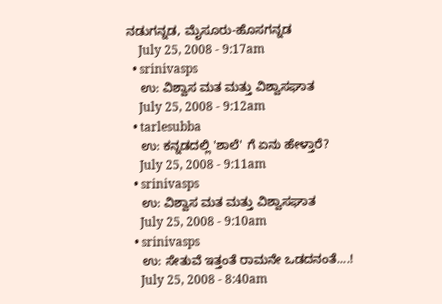ನಡುಗನ್ನಡ, ಮೈಸೂರು-ಹೊಸಗನ್ನಡ
    July 25, 2008 - 9:17am
  • srinivasps
    ಉ: ವಿಶ್ವಾಸ ಮತ ಮತ್ತು ವಿಶ್ವಾಸಘಾತ
    July 25, 2008 - 9:12am
  • tarlesubba
    ಉ: ಕನ್ನಡದಲ್ಲಿ 'ಶಾಲೆ' ಗೆ ಏನು ಹೇಳ್ತಾರೆ?
    July 25, 2008 - 9:11am
  • srinivasps
    ಉ: ವಿಶ್ವಾಸ ಮತ ಮತ್ತು ವಿಶ್ವಾಸಘಾತ
    July 25, 2008 - 9:10am
  • srinivasps
    ಉ: ಸೇತುವೆ ಇತ್ತಂತೆ ರಾಮನೇ ಒಡದನಂತೆ....!
    July 25, 2008 - 8:40am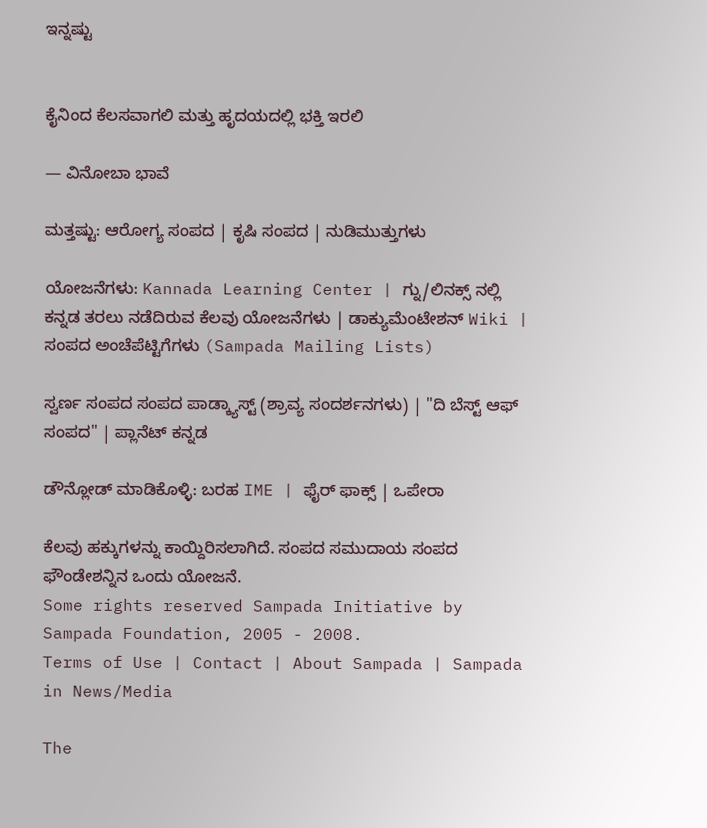ಇನ್ನಷ್ಟು


ಕೈನಿಂದ ಕೆಲಸವಾಗಲಿ ಮತ್ತು ಹೃದಯದಲ್ಲಿ ಭಕ್ತಿ ಇರಲಿ

— ವಿನೋಬಾ ಭಾವೆ

ಮತ್ತಷ್ಟು: ಆರೋಗ್ಯ ಸಂಪದ | ಕೃಷಿ ಸಂಪದ | ನುಡಿಮುತ್ತುಗಳು

ಯೋಜನೆಗಳು: Kannada Learning Center | ಗ್ನು/ಲಿನಕ್ಸ್ ನಲ್ಲಿ ಕನ್ನಡ ತರಲು ನಡೆದಿರುವ ಕೆಲವು ಯೋಜನೆಗಳು | ಡಾಕ್ಯುಮೆಂಟೇಶನ್ Wiki | ಸಂಪದ ಅಂಚೆಪೆಟ್ಟಿಗೆಗಳು (Sampada Mailing Lists)

ಸ್ವರ್ಣ ಸಂಪದ ಸಂಪದ ಪಾಡ್ಕ್ಯಾಸ್ಟ್ (ಶ್ರಾವ್ಯ ಸಂದರ್ಶನಗಳು) | "ದಿ ಬೆಸ್ಟ್ ಆಫ್ ಸಂಪದ" | ಪ್ಲಾನೆಟ್ ಕನ್ನಡ

ಡೌನ್ಲೋಡ್ ಮಾಡಿಕೊಳ್ಳಿ: ಬರಹ IME | ಫೈರ್ ಫಾಕ್ಸ್ | ಒಪೇರಾ

ಕೆಲವು ಹಕ್ಕುಗಳನ್ನು ಕಾಯ್ದಿರಿಸಲಾಗಿದೆ. ಸಂಪದ ಸಮುದಾಯ ಸಂಪದ ಫೌಂಡೇಶನ್ನಿನ ಒಂದು ಯೋಜನೆ.
Some rights reserved Sampada Initiative by Sampada Foundation, 2005 - 2008.
Terms of Use | Contact | About Sampada | Sampada in News/Media

The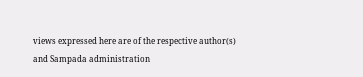views expressed here are of the respective author(s) and Sampada administration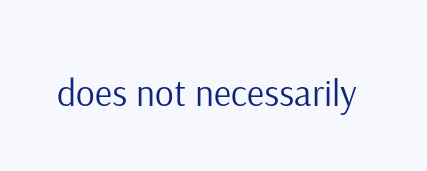does not necessarily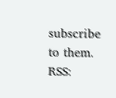subscribe to them.
RSS: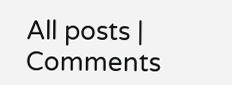All posts | Comments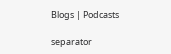Blogs | Podcasts

separator